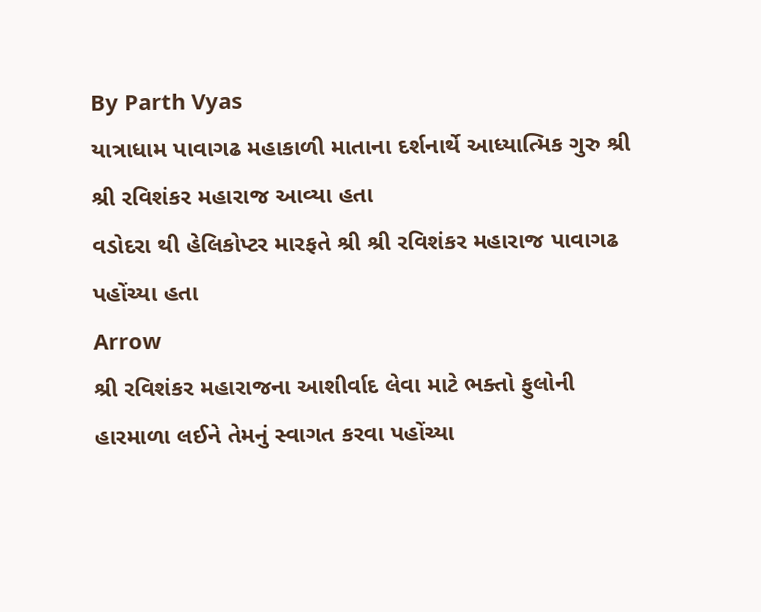By Parth Vyas
યાત્રાધામ પાવાગઢ મહાકાળી માતાના દર્શનાર્થે આધ્યાત્મિક ગુરુ શ્રી શ્રી રવિશંકર મહારાજ આવ્યા હતા
વડોદરા થી હેલિકોપ્ટર મારફતે શ્રી શ્રી રવિશંકર મહારાજ પાવાગઢ પહોંચ્યા હતા
Arrow
શ્રી રવિશંકર મહારાજના આશીર્વાદ લેવા માટે ભક્તો ફુલોની હારમાળા લઈને તેમનું સ્વાગત કરવા પહોંચ્યા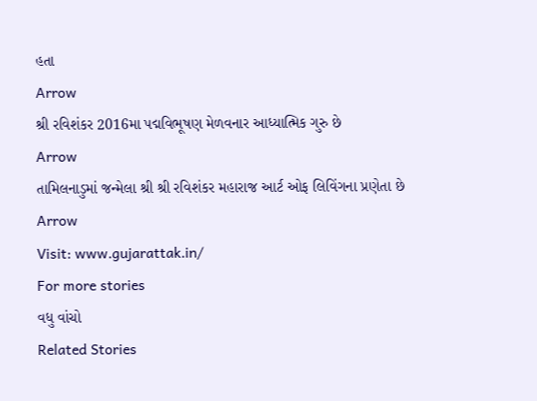હતા
Arrow
શ્રી રવિશંકર 2016મા પદ્મવિભૂષણ મેળવનાર આધ્યાત્મિક ગુરુ છે
Arrow
તામિલનાડુમાં જન્મેલા શ્રી શ્રી રવિશંકર મહારાજ આર્ટ ઓફ લિવિંગના પ્રણેતા છે
Arrow
Visit: www.gujarattak.in/
For more stories
વધુ વાંચો
Related Stories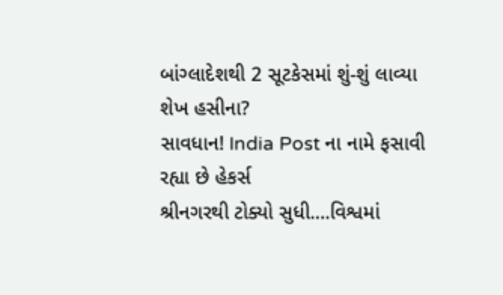બાંગ્લાદેશથી 2 સૂટકેસમાં શું-શું લાવ્યા શેખ હસીના?
સાવધાન! India Post ના નામે ફસાવી રહ્યા છે હેકર્સ
શ્રીનગરથી ટોક્યો સુધી....વિશ્વમાં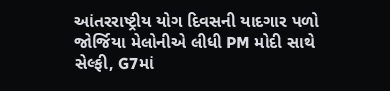આંતરરાષ્ટ્રીય યોગ દિવસની યાદગાર પળો
જોર્જિયા મેલોનીએ લીધી PM મોદી સાથે સેલ્ફી, G7માં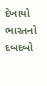દેખાયો ભારતનો દબદબો